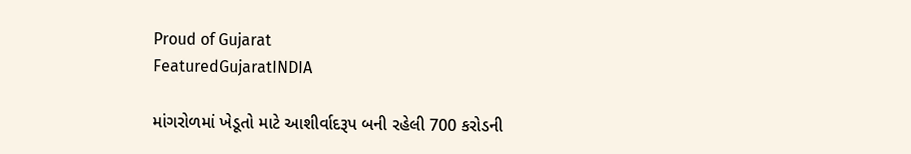Proud of Gujarat
FeaturedGujaratINDIA

માંગરોળમાં ખેડૂતો માટે આશીર્વાદરૂપ બની રહેલી 700 કરોડની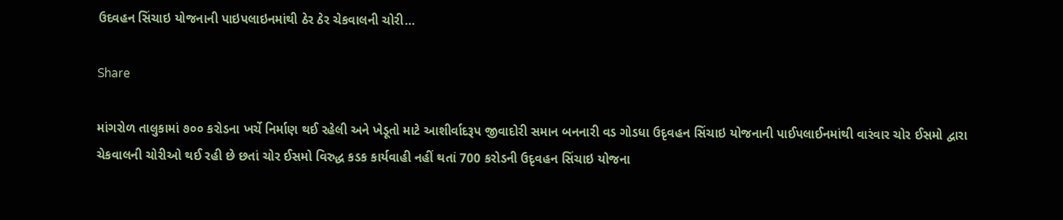ઉદવહન સિંચાઇ યોજનાની પાઇપલાઇનમાંથી ઠેર ઠેર ચેકવાલની ચોરી…

Share

માંગરોળ તાલુકામાં ૭૦૦ કરોડના ખર્ચે નિર્માણ થઈ રહેલી અને ખેડૂતો માટે આશીર્વાદરૂપ જીવાદોરી સમાન બનનારી વડ ગોડધા ઉદૃવહન સિંચાઇ યોજનાની પાઈપલાઈનમાંથી વારંવાર ચોર ઈસમો દ્વારા ચેકવાલની ચોરીઓ થઈ રહી છે છતાં ચોર ઈસમો વિરુદ્ધ કડક કાર્યવાહી નહીં થતાં 700 કરોડની ઉદૃવહન સિંચાઇ યોજના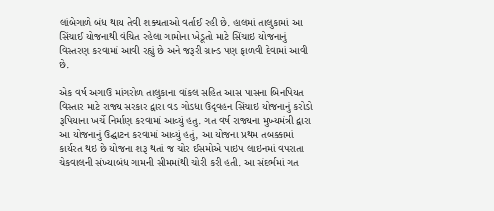લાંબેગાળે બંધ થાય તેવી શક્યતાઓ વર્તાઈ રહી છે. હાલમાં તાલુકામાં આ સિંચાઈ યોજનાથી વંચિત રહેલા ગામોના ખેડૂતો માટે સિંચાઇ યોજનાનું વિસ્તરણ કરવામાં આવી રહ્યું છે અને જરૂરી ગ્રાન્ડ પણ ફાળવી દેવામાં આવી છે.

એક વર્ષ અગાઉ માંગરોળ તાલુકાના વાંકલ સહિત આસ પાસના બિનપિયત વિસ્તાર માટે રાજ્ય સરકાર દ્વારા વડ ગોડધા ઉદૃવહન સિંચાઇ યોજનાનું કરોડો રૂપિયાના ખર્ચે નિર્માણ કરવામાં આવ્યું હતુ. ગત વર્ષ રાજ્યના મુખ્યમંત્રી દ્વારા આ યોજનાનું ઉદ્ઘાટન કરવામાં આવ્યું હતું, આ યોજના પ્રથમ તબક્કામાં કાર્યરત થઇ છે યોજના શરૂ થતાં જ ચોર ઈસમોએ પાઇપ લાઇનમાં વપરાતા ચેકવાલની સંખ્યાબંધ ગામની સીમમાંથી ચોરી કરી હતી. આ સંદર્ભમાં ગત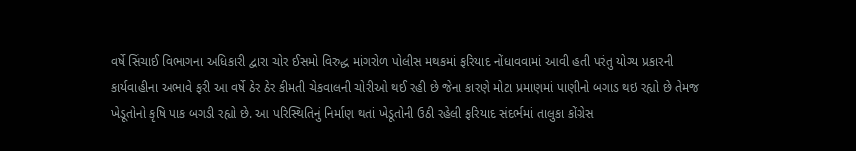વર્ષે સિંચાઈ વિભાગના અધિકારી દ્વારા ચોર ઈસમો વિરુદ્ધ માંગરોળ પોલીસ મથકમાં ફરિયાદ નોંધાવવામાં આવી હતી પરંતુ યોગ્ય પ્રકારની કાર્યવાહીના અભાવે ફરી આ વર્ષે ઠેર ઠેર કીમતી ચેકવાલની ચોરીઓ થઈ રહી છે જેના કારણે મોટા પ્રમાણમાં પાણીનો બગાડ થઇ રહ્યો છે તેમજ ખેડૂતોનો કૃષિ પાક બગડી રહ્યો છે. આ પરિસ્થિતિનું નિર્માણ થતાં ખેડૂતોની ઉઠી રહેલી ફરિયાદ સંદર્ભમાં તાલુકા કોંગ્રેસ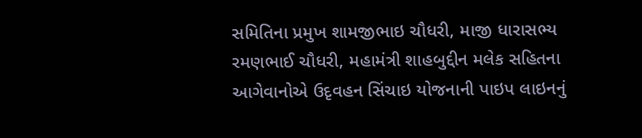સમિતિના પ્રમુખ શામજીભાઇ ચૌધરી, માજી ધારાસભ્ય રમણભાઈ ચૌધરી, મહામંત્રી શાહબુદ્દીન મલેક સહિતના આગેવાનોએ ઉદૃવહન સિંચાઇ યોજનાની પાઇપ લાઇનનું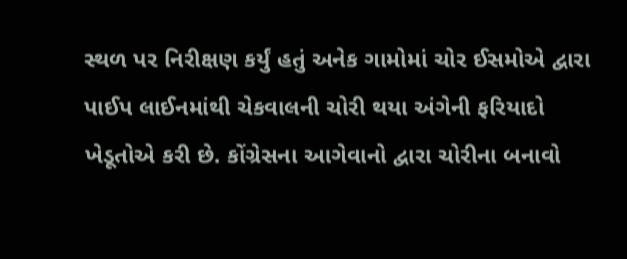સ્થળ પર નિરીક્ષણ કર્યું હતું અનેક ગામોમાં ચોર ઈસમોએ દ્વારા પાઈપ લાઈનમાંથી ચેકવાલની ચોરી થયા અંગેની ફરિયાદો ખેડૂતોએ કરી છે. કોંગ્રેસના આગેવાનો દ્વારા ચોરીના બનાવો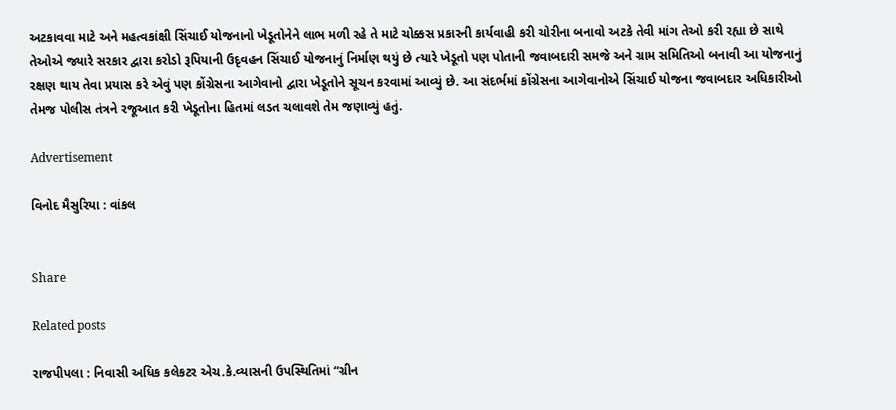અટકાવવા માટે અને મહત્વકાંક્ષી સિંચાઈ યોજનાનો ખેડૂતોનેને લાભ મળી રહે તે માટે ચોક્કસ પ્રકારની કાર્યવાહી કરી ચોરીના બનાવો અટકે તેવી માંગ તેઓ કરી રહ્યા છે સાથે તેઓએ જ્યારે સરકાર દ્વારા કરોડો રૂપિયાની ઉદૃવહન સિંચાઈ યોજનાનું નિર્માણ થયું છે ત્યારે ખેડૂતો પણ પોતાની જવાબદારી સમજે અને ગ્રામ સમિતિઓ બનાવી આ યોજનાનું રક્ષણ થાય તેવા પ્રયાસ કરે એવું પણ કોંગ્રેસના આગેવાનો દ્વારા ખેડૂતોને સૂચન કરવામાં આવ્યું છે. આ સંદર્ભમાં કોંગ્રેસના આગેવાનોએ સિંચાઈ યોજના જવાબદાર અધિકારીઓ તેમજ પોલીસ તંત્રને રજૂઆત કરી ખેડૂતોના હિતમાં લડત ચલાવશે તેમ જણાવ્યું હતું.

Advertisement

વિનોદ મૈસુરિયા : વાંકલ


Share

Related posts

રાજપીપલા : નિવાસી અધિક કલેકટર એચ.કે.વ્યાસની ઉપસ્થિતિમાં “ગ્રીન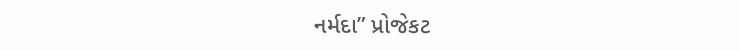નર્મદા” પ્રોજેકટ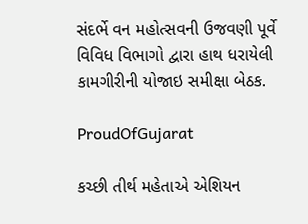સંદર્ભે વન મહોત્સવની ઉજવણી પૂર્વે વિવિધ વિભાગો દ્વારા હાથ ધરાયેલી કામગીરીની યોજાઇ સમીક્ષા બેઠક.

ProudOfGujarat

કચ્છી તીર્થ મહેતાએ એશિયન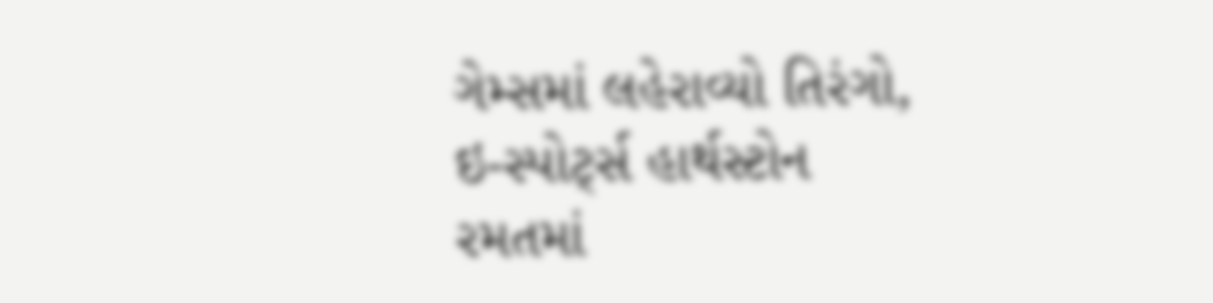ગેમ્સમાં લહેરાવ્યો તિરંગો, ઇ-સ્પોર્ટ્સ હાર્થસ્ટોન રમતમાં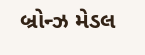બ્રોન્ઝ મેડલ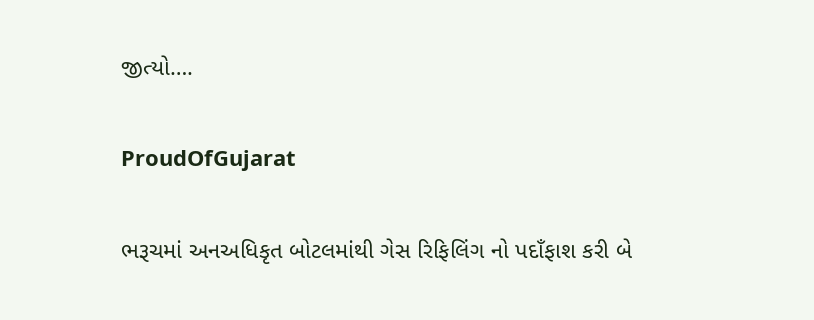જીત્યો….

ProudOfGujarat

ભરૂચમાં અનઅધિકૃત બોટલમાંથી ગેસ રિફિલિંગ નો પદાઁફાશ કરી બે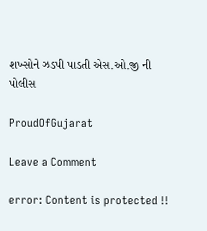શખ્સોને ઝડપી પાડતી એસ.ઓ.જી ની પોલીસ

ProudOfGujarat

Leave a Comment

error: Content is protected !!